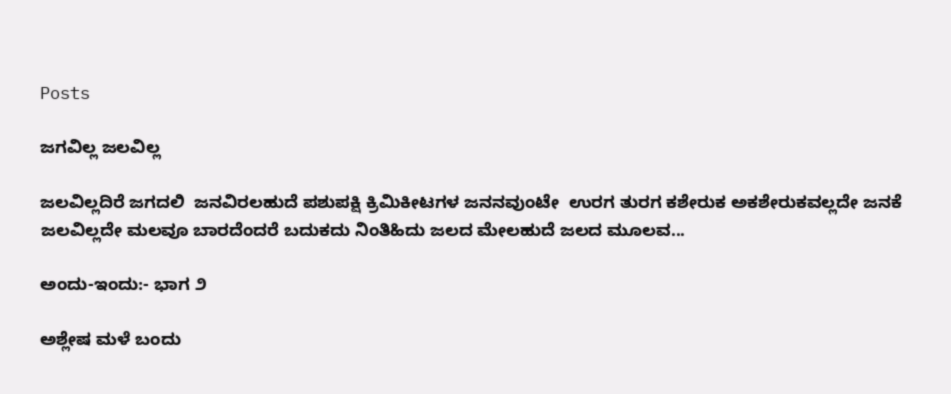Posts

ಜಗವಿಲ್ಲ ಜಲವಿಲ್ಲ

ಜಲವಿಲ್ಲದಿರೆ ಜಗದಲಿ  ಜನವಿರಲಹುದೆ ಪಶುಪಕ್ಷಿ ಕ್ರಿಮಿಕೀಟಗಳ ಜನನವುಂಟೇ  ಉರಗ ತುರಗ ಕಶೇರುಕ ಅಕಶೇರುಕವಲ್ಲದೇ ಜನಕೆ ಜಲವಿಲ್ಲದೇ ಮಲವೂ ಬಾರದೆಂದರೆ ಬದುಕದು ನಿಂತಿಹಿದು ಜಲದ ಮೇಲಹುದೆ ಜಲದ ಮೂಲವ...

ಅಂದು-ಇಂದು:- ಭಾಗ ೨

ಅಶ್ಲೇಷ ಮಳೆ ಬಂದು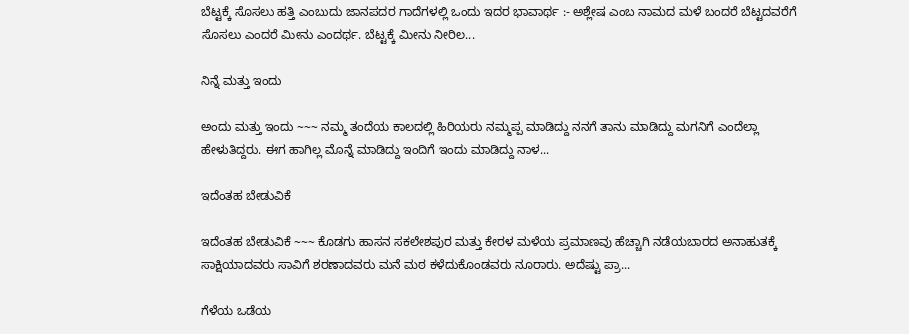ಬೆಟ್ಟಕ್ಕೆ ಸೊಸಲು ಹತ್ತಿ ಎಂಬುದು ಜಾನಪದರ ಗಾದೆಗಳಲ್ಲಿ ಒಂದು ಇದರ ಭಾವಾರ್ಥ :- ಅಶ್ಲೇಷ ಎಂಬ ನಾಮದ ಮಳೆ ಬಂದರೆ ಬೆಟ್ಟದವರೆಗೆ ಸೊಸಲು ಎಂದರೆ ಮೀನು ಎಂದರ್ಥ. ಬೆಟ್ಟಕ್ಕೆ ಮೀನು ನೀರಿಲ...

ನಿನ್ನೆ ಮತ್ತು ಇಂದು

ಅಂದು ಮತ್ತು ಇಂದು ~~~ ನಮ್ಮ ತಂದೆಯ ಕಾಲದಲ್ಲಿ ಹಿರಿಯರು ನಮ್ಮಪ್ಪ ಮಾಡಿದ್ದು ನನಗೆ ತಾನು ಮಾಡಿದ್ದು ಮಗನಿಗೆ ಎಂದೆಲ್ಲಾ ಹೇಳುತಿದ್ದರು. ಈಗ ಹಾಗಿಲ್ಲ ಮೊನ್ನೆ ಮಾಡಿದ್ದು ಇಂದಿಗೆ ಇಂದು ಮಾಡಿದ್ದು ನಾಳ...

ಇದೆಂತಹ ಬೇಡುವಿಕೆ

ಇದೆಂತಹ ಬೇಡುವಿಕೆ ~~~ ಕೊಡಗು ಹಾಸನ ಸಕಲೇಶಪುರ ಮತ್ತು ಕೇರಳ ಮಳೆಯ ಪ್ರಮಾಣವು ಹೆಚ್ಚಾಗಿ ನಡೆಯಬಾರದ ಅನಾಹುತಕ್ಕೆ ಸಾಕ್ಷಿಯಾದವರು ಸಾವಿಗೆ ಶರಣಾದವರು ಮನೆ ಮಠ ಕಳೆದುಕೊಂಡವರು ನೂರಾರು. ಅದೆಷ್ಟು ಪ್ರಾ...

ಗೆಳೆಯ ಒಡೆಯ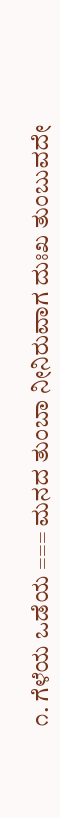೧. ಗೆಳೆಯ ಒಡೆಯ === ಮನದ ತುಂಬಾ ನೀನಿರುವಾಗ ದುಃಖ ತುಂಬುವದೇ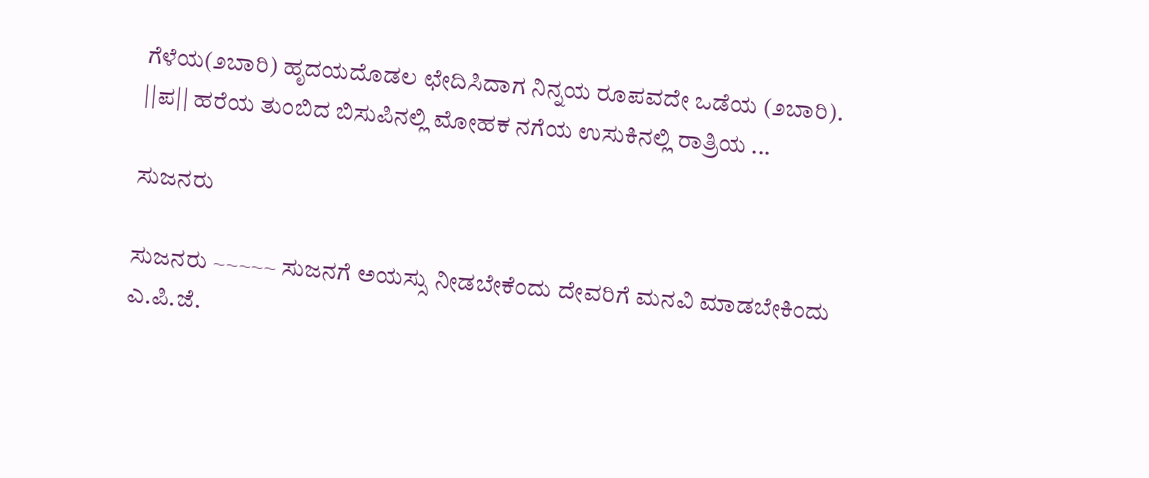ಗೆಳೆಯ(೨ಬಾರಿ) ಹೃದಯದೊಡಲ ಛೇದಿಸಿದಾಗ ನಿನ್ನಯ ರೂಪವದೇ ಒಡೆಯ (೨ಬಾರಿ).  ||ಪ|| ಹರೆಯ ತುಂಬಿದ ಬಿಸುಪಿನಲ್ಲಿ ಮೋಹಕ ನಗೆಯ ಉಸುಕಿನಲ್ಲಿ ರಾತ್ರಿಯ ...

ಸುಜನರು

ಸುಜನರು ~~~~~ ಸುಜನಗೆ ಅಯಸ್ಸು ನೀಡಬೇಕೆಂದು ದೇವರಿಗೆ ಮನವಿ ಮಾಡಬೇಕಿಂದು ಎ.ಪಿ.ಜೆ.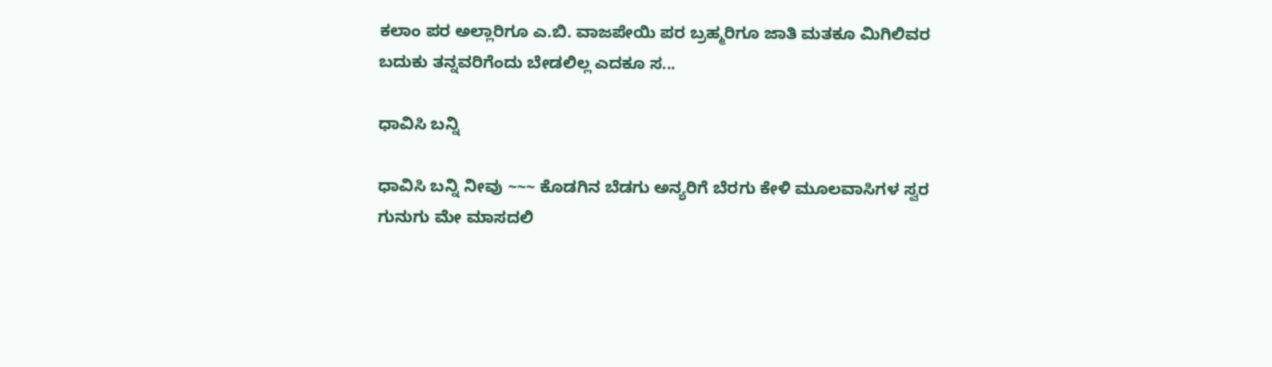ಕಲಾಂ ಪರ ಅಲ್ಲಾರಿಗೂ ಎ.ಬಿ. ವಾಜಪೇಯಿ ಪರ ಬ್ರಹ್ಮರಿಗೂ ಜಾತಿ ಮತಕೂ ಮಿಗಿಲಿವರ ಬದುಕು ತನ್ನವರಿಗೆಂದು ಬೇಡಲಿಲ್ಲ ಎದಕೂ ಸ...

ಧಾವಿಸಿ ಬನ್ನಿ

ಧಾವಿಸಿ ಬನ್ನಿ ನೀವು ~~~ ಕೊಡಗಿನ ಬೆಡಗು ಅನ್ಯರಿಗೆ ಬೆರಗು ಕೇಳಿ ಮೂಲವಾಸಿಗಳ ಸ್ವರ ಗುನುಗು ಮೇ ಮಾಸದಲಿ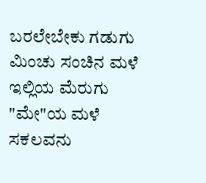ಬರಲೇಬೇಕು ಗಡುಗು ಮಿಂಚು ಸಂಚಿನ ಮಳೆ ಇಲ್ಲಿಯ ಮೆರುಗು  "ಮೇ"ಯ ಮಳೆ ಸಕಲವನು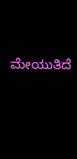ಮೇಯುತಿದೆ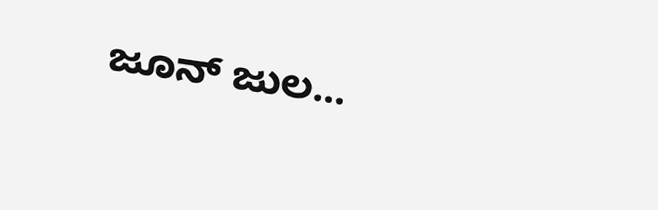ಜೂನ್ ಜುಲ...